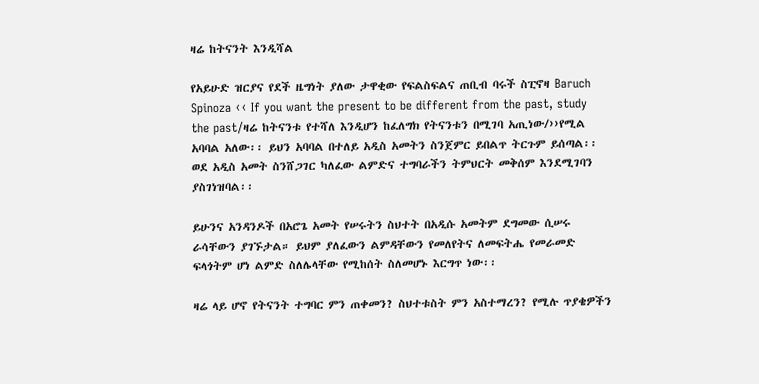ዛሬ ከትናንት እንዲሻል

የአይሁድ ዝርያና የደች ዜግነት ያለው ታዋቂው የፍልስፍልና ጠቢብ ባሩች ስፒኖዛ Baruch Spinoza ‹‹ If you want the present to be different from the past, study the past/ዛሬ ከትናንቱ የተሻለ እንዲሆን ከፈለግክ የትናንቱን በሚገባ አጢነው/››የሚል አባባል አለው፡፡ ይህን አባባል በተለይ አዲስ አመትን ስንጀምር ይበልጥ ትርጉም ይሰጣል፡፡ ወደ አዲስ አመት ስንሸጋገር ካለፈው ልምድና ተግባራችን ትምህርት መቅሰም እንደሚገባን ያስገነዝባል፡፡

ይሁንና አንዳንዶች በአሮጌ አመት የሠሩትን ስህተት በአዲሱ አመትም ደግመው ሲሠሩ ራሳቸውን ያገኙታል። ይህም ያለፈውን ልምዳቸውን የመለየትና ለመፍትሔ የመራመድ ፍላጎትም ሆነ ልምድ ስለሌላቸው የሚከሰት ስለመሆኑ እርግጥ ነው፡፡

ዛሬ ላይ ሆኖ የትናንት ተግባር ምን ጠቀመን? ስህተቱስት ምን አስተማረን? የሚሉ ጥያቄዎችን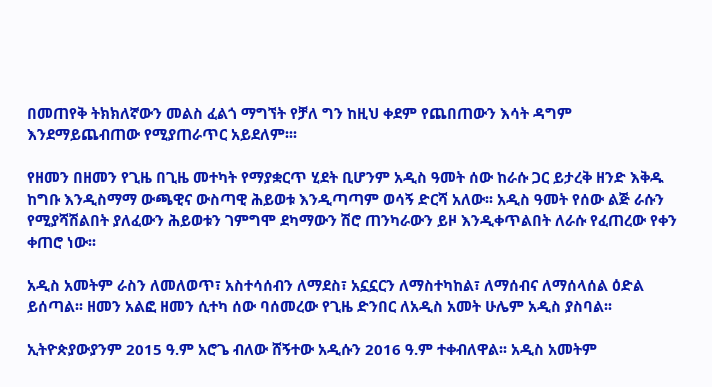በመጠየቅ ትክክለኛውን መልስ ፈልጎ ማግኘት የቻለ ግን ከዚህ ቀደም የጨበጠውን እሳት ዳግም እንደማይጨብጠው የሚያጠራጥር አይደለም፡፡፡

የዘመን በዘመን የጊዜ በጊዜ መተካት የማያቋርጥ ሂደት ቢሆንም አዲስ ዓመት ሰው ከራሱ ጋር ይታረቅ ዘንድ እቅዱ ከግቡ እንዲስማማ ውጫዊና ውስጣዊ ሕይወቱ እንዲጣጣም ወሳኝ ድርሻ አለው፡፡ አዲስ ዓመት የሰው ልጅ ራሱን የሚያሻሽልበት ያለፈውን ሕይወቱን ገምግሞ ደካማውን ሽሮ ጠንካራውን ይዞ እንዲቀጥልበት ለራሱ የፈጠረው የቀን ቀጠሮ ነው፡፡

አዲስ አመትም ራስን ለመለወጥ፣ አስተሳሰብን ለማደስ፣ አኗኗርን ለማስተካከል፣ ለማሰብና ለማሰላሰል ዕድል ይሰጣል፡፡ ዘመን አልፎ ዘመን ሲተካ ሰው ባሰመረው የጊዜ ድንበር ለአዲስ አመት ሁሌም አዲስ ያስባል፡፡

ኢትዮጵያውያንም 2015 ዓ.ም አሮጌ ብለው ሸኝተው አዲሱን 2016 ዓ.ም ተቀብለዋል፡፡ አዲስ አመትም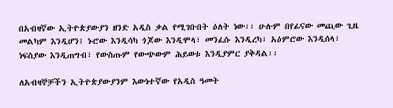በአብዛኛው ኢትዮጵያውያን ዘንድ አዲስ ቃል የሚገቡበት ዕለት ነው፡፡ ሁሉም በየፊናው መጪው ጊዜ መልካም እንዲሆን፤ ኑሮው እንዲሳካ ጎጆው እንዲሞላ፣ መንፈሱ እንዲረካ፣ አዕምሮው እንዲሰላ፣ ነፍስያው እንዲጠግብ፣ የውስጡም የውጭውም ሕይወቱ እንዲያምር ያቅዳል፡፡

ለአብዛኞቻችን ኢትዮጵያውያንም እውነተኛው የአዲስ ዓመት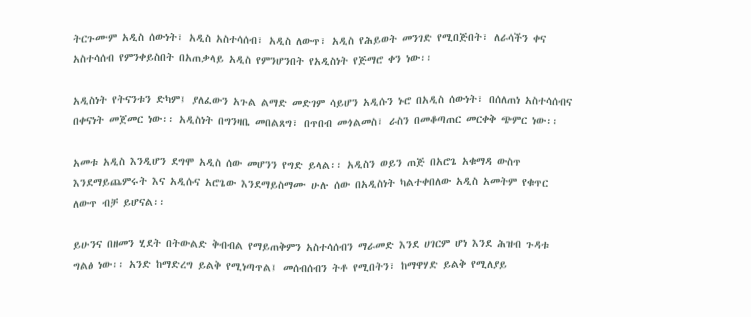ትርጉሙም አዲስ ሰውነት፣ አዲስ አስተሳሰብ፣ አዲስ ለውጥ፣ አዲስ የሕይወት መንገድ የሚበጅበት፣ ለራሳችን ቀና አስተሳሰብ የምንቀይስበት በአጠቃላይ አዲስ የምንሆንበት የአዲስነት የጅማሮ ቀን ነው፡፡

አዲስነት የትናንቱን ድካም፤ ያለፈውን አጉል ልማድ መድገም ሳይሆን አዲሱን ኑሮ በአዲስ ሰውነት፣ በሰለጠነ አስተሳሰብና በቀናነት መጀመር ነው፡፡ አዲስነት በግንዛቤ መበልጸግ፣ በጥበብ መጎልመስ፣ ራስን በመቆጣጠር መርቀቅ ጭምር ነው፡፡

አመቱ አዲስ እንዲሆን ደግሞ አዲስ ሰው መሆንን የግድ ይላል፡፡ አዲስን ወይን ጠጅ በአሮጌ አቁማዳ ውስጥ እንደማይጨምሩት እና አዲሱና አሮጌው እንደማይስማሙ ሁሉ ሰው በአዲስነት ካልተቀበለው አዲስ አመትም የቁጥር ለውጥ ብቻ ይሆናል፡፡

ይሁንና በዘመን ሂደት በትውልድ ቅብብል የማይጠቅምን አስተሳሰብን ማራመድ እንደ ሀገርም ሆነ እንደ ሕዝብ ጉዳቱ ግልፅ ነው፡፡ አንድ ከማድረግ ይልቅ የሚነጣጥል፤ መሰብሰብን ትቶ የሚበትን፣ ከማዋሃድ ይልቅ የሚለያይ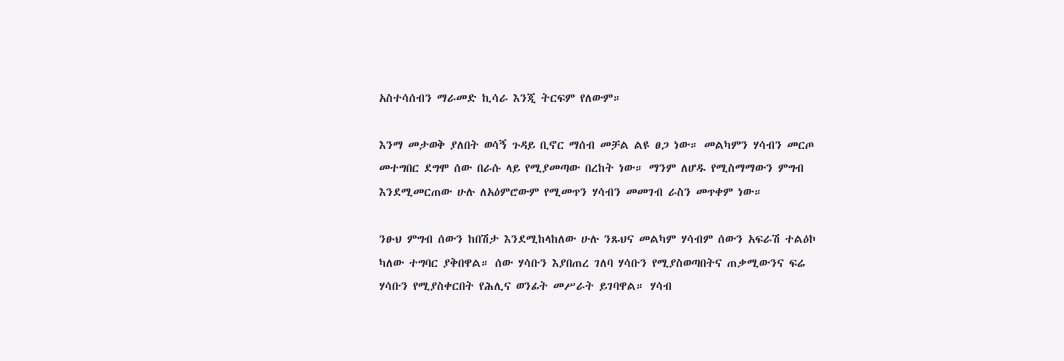አስተሳሰብን ማራመድ ኪሳራ እንጂ ትርፍም የለውም።

እንማ መታወቅ ያለበት ወሳኝ ጉዳይ ቢኖር ማሰብ መቻል ልዩ ፀጋ ነው። መልካምን ሃሳብን መርጦ መተግበር ደግሞ ሰው በራሱ ላይ የሚያመጣው በረከት ነው። ማንም ለሆዱ የሚስማማውን ምግብ እንደሚመርጠው ሁሉ ለአዕምሮውም የሚመጥን ሃሳብን መመገብ ራስን መጥቀም ነው።

ንፁህ ምግብ ሰውን ከበሽታ እንደሚከላከለው ሁሉ ንጹህና መልካም ሃሳብም ሰውን አፍራሽ ተልዕኮ ካለው ተግባር ያቅበዋል። ሰው ሃሳቡን እያበጠረ ገለባ ሃሳቡን የሚያስወጣበትና ጠቃሚውንና ፍሬ ሃሳቡን የሚያስቀርበት የሕሊና ወንፊት መሥራት ይገባዋል። ሃሳብ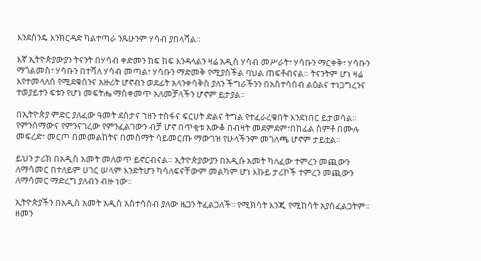እንደስንዴ እንክርዳድ ካልተጣራ ንጹሁንም ሃሳብ ያበላሻል።

እኛ ኢትዮጵያውያን ትናንት በሃሳብ ቀድመን ከፍ ከፍ እንዳላልን ዛሬ አዲስ ሃሳብ መሥራት፣ ሃሳቡን ማርቀቅ፣ ሃሳቡን ማጎልመስ፣ ሃሳቡን በተሻለ ሃሳብ መጣል፣ ሃሳቡን ማድመቅ የሚያስችል ባህል ጠፍቶብናል። ትናንትም ሆነ ዛሬ እየተመላለሰ የሚደቁሰንና አዙሪት ሆኖብን ወደፊት አላንቀሳቅስ ያለን ችግራችንን በአስተሳሰብ ልዕልና ተነጋግረንና ተወያይተን ፍቱን የሆነ መፍትሔ ማስቀመጥ አለመቻላችን ሆኖም ይታያል፡፡

በኢትዮጵያ ምድር ያለፈው ዓመት ደስታና ኀዘን ተስፋና ፍርሀት ድልና ትግል የተፈራረቁበት እንደነበር ይታወሳል፡፡ የምንሰማውና የምንናገረው የምንፈልገውን ብቻ ሆኖ በጥቂቱ አውቆ በብዛት መደምደም፣በከፊል ሰምቶ በሙሉ መፍረድ፣ መርጦ በመመልከትና በመስማት ሳይመርጡ ማውገዝ የሁላችንም መገለጫ ሆኖም ታይቷል፡፡

ይህን ታሪክ በአዲስ አመት መለወጥ ይኖርብናል። ኢትዮጵያውያን በአዲሱ አመት ካለፈው ተምረን መጪውን ለማሳመር በተለይም ሀገር ሠላም እንድትሆን ካሳለፍናቸውም መልካም ሆነ እኩይ ታሪኮች ተምረን መጪውን ለማሳመር ማድረግ ያለብን ብዙ ነው፡፡

ኢትዮጵያችን በአዲስ አመት አዲስ አስተሳሰብ ያለው ዜጋን ትፈልጋለች፡፡ የሚክሳት እንጂ የሚከሳት አያስፈልጋትም፡፡ ዘመን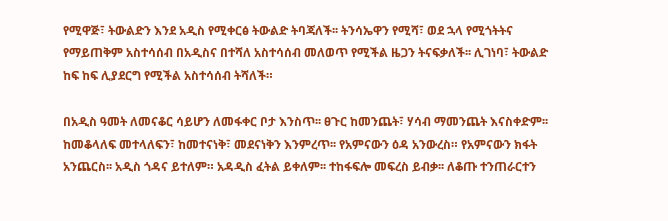የሚዋጅ፣ ትውልድን እንደ አዲስ የሚቀርፅ ትውልድ ትባጃለች፡፡ ትንሳኤዋን የሚሻ፣ ወደ ኋላ የሚጎትትና የማይጠቅም አስተሳሰብ በአዲስና በተሻለ አስተሳሰብ መለወጥ የሚችል ዜጋን ትናፍቃለች፡፡ ሊገነባ፣ ትውልድ ከፍ ከፍ ሊያደርግ የሚችል አስተሳሰብ ትሻለች።

በአዲስ ዓመት ለመናቆር ሳይሆን ለመፋቀር ቦታ እንስጥ፡፡ ፀጉር ከመንጨት፣ ሃሳብ ማመንጨት እናስቀድም፡፡ ከመቆላለፍ መተላለፍን፣ ከመተናነቅ፣ መደናነቅን እንምረጥ፡፡ የአምናውን ዕዳ አንውረስ። የአምናውን ክፋት አንጨርስ፡፡ አዲስ ጎዳና ይተለም። አዳዲስ ፈትል ይቀለም፡፡ ተከፋፍሎ መፍረስ ይብቃ፡፡ ለቆጡ ተንጠራርተን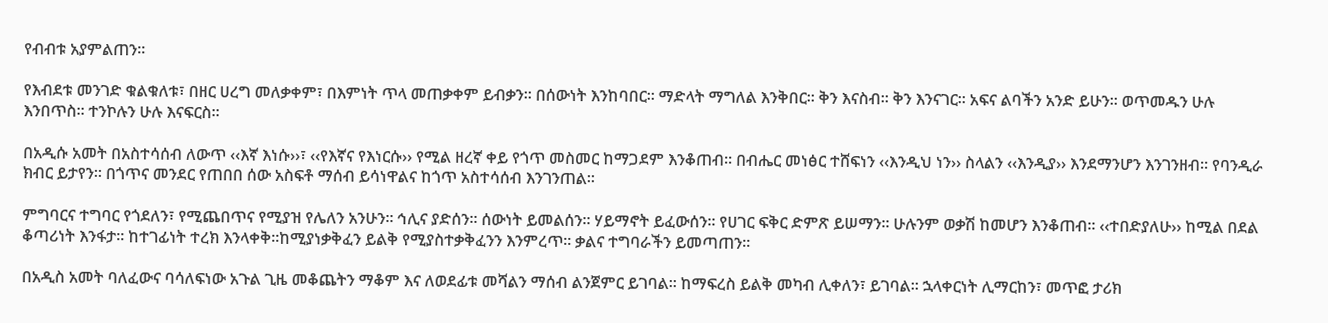የብብቱ አያምልጠን፡፡

የእብደቱ መንገድ ቁልቁለቱ፣ በዘር ሀረግ መለቃቀም፣ በእምነት ጥላ መጠቃቀም ይብቃን፡፡ በሰውነት እንከባበር። ማድላት ማግለል እንቅበር፡፡ ቅን እናስብ። ቅን እንናገር፡፡ አፍና ልባችን አንድ ይሁን፡፡ ወጥመዱን ሁሉ እንበጥስ፡፡ ተንኮሉን ሁሉ እናፍርስ፡፡

በአዲሱ አመት በአስተሳሰብ ለውጥ ‹‹እኛ እነሱ››፣ ‹‹የእኛና የእነርሱ›› የሚል ዘረኛ ቀይ የጎጥ መስመር ከማጋደም እንቆጠብ፡፡ በብሔር መነፅር ተሸፍነን ‹‹እንዲህ ነን›› ስላልን ‹‹እንዲያ›› እንደማንሆን እንገንዘብ። የባንዲራ ክብር ይታየን፡፡ በጎጥና መንደር የጠበበ ሰው አስፍቶ ማሰብ ይሳነዋልና ከጎጥ አስተሳሰብ እንገንጠል፡፡

ምግባርና ተግባር የጎደለን፣ የሚጨበጥና የሚያዝ የሌለን አንሁን፡፡ ኅሊና ያድሰን፡፡ ሰውነት ይመልሰን። ሃይማኖት ይፈውሰን፡፡ የሀገር ፍቅር ድምጽ ይሠማን። ሁሉንም ወቃሽ ከመሆን እንቆጠብ፡፡ ‹‹ተበድያለሁ›› ከሚል በደል ቆጣሪነት እንፋታ፡፡ ከተገፊነት ተረክ እንላቀቅ፡፡ከሚያነቃቅፈን ይልቅ የሚያስተቃቅፈንን እንምረጥ፡፡ ቃልና ተግባራችን ይመጣጠን፡፡

በአዲስ አመት ባለፈውና ባሳለፍነው አጉል ጊዜ መቆጨትን ማቆም እና ለወደፊቱ መሻልን ማሰብ ልንጀምር ይገባል፡፡ ከማፍረስ ይልቅ መካብ ሊቀለን፣ ይገባል። ኋላቀርነት ሊማርከን፣ መጥፎ ታሪክ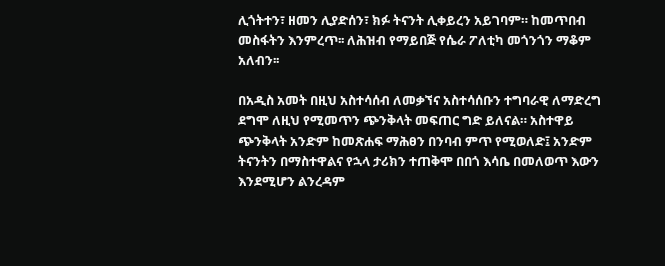ሊጎትተን፣ ዘመን ሊያድሰን፣ ክፉ ትናንት ሊቀይረን አይገባም። ከመጥበብ መስፋትን እንምረጥ፡፡ ለሕዝብ የማይበጅ የሴራ ፖለቲካ መጎንጎን ማቆም አለብን፡፡

በአዲስ አመት በዚህ አስተሳሰብ ለመቃኘና አስተሳሰቡን ተግባራዊ ለማድረግ ደግሞ ለዚህ የሚመጥን ጭንቅላት መፍጠር ግድ ይለናል። አስተዋይ ጭንቅላት አንድም ከመጽሐፍ ማሕፀን በንባብ ምጥ የሚወለድ፤ አንድም ትናንትን በማስተዋልና የኋላ ታሪክን ተጠቅሞ በበጎ እሳቤ በመለወጥ እውን እንደሚሆን ልንረዳም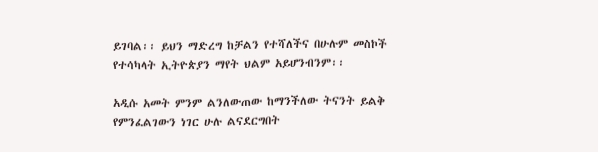ይገባል፡፡ ይህን ማድረግ ከቻልን የተሻለችና በሁሉም መስኮች የተሳካላት ኢትዮጵያን ማየት ህልም አይሆንብንም፡፡

አዲሱ አመት ምንም ልንለውጠው ከማንችለው ትናንት ይልቅ የምንፈልገውን ነገር ሁሉ ልናደርግበት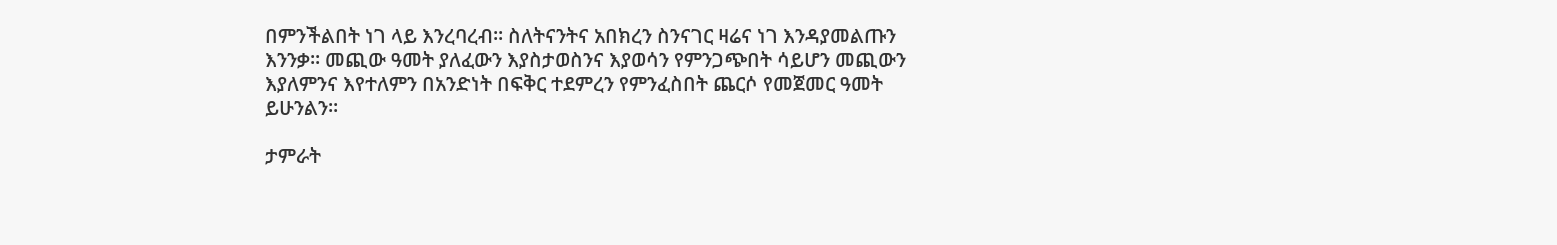በምንችልበት ነገ ላይ እንረባረብ፡፡ ስለትናንትና አበክረን ስንናገር ዛሬና ነገ እንዳያመልጡን እንንቃ፡፡ መጪው ዓመት ያለፈውን እያስታወስንና እያወሳን የምንጋጭበት ሳይሆን መጪውን እያለምንና እየተለምን በአንድነት በፍቅር ተደምረን የምንፈስበት ጨርሶ የመጀመር ዓመት ይሁንልን፡፡

ታምራት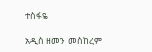ተስፋዬ

አዲስ ዘመን  መስከረም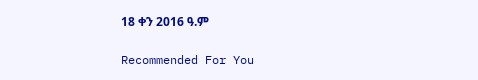18 ቀን 2016 ዓ.ም

Recommended For You